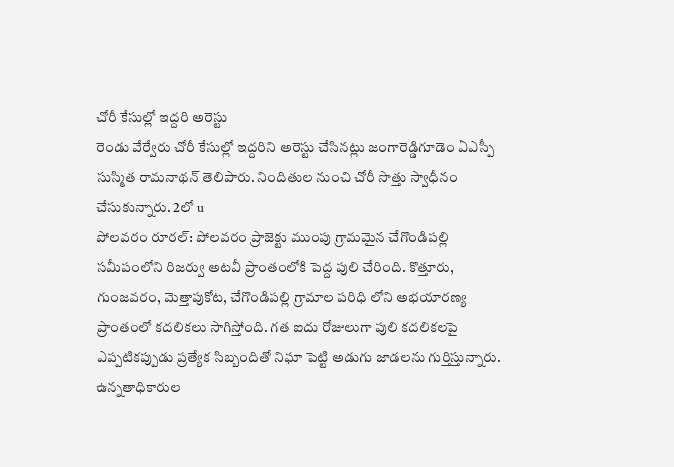చోరీ కేసుల్లో ఇద్దరి అరెస్టు
రెండు వేర్వేరు చోరీ కేసుల్లో ఇద్దరిని అరెస్టు చేసినట్లు జంగారెడ్డిగూడెం ఏఎస్పీ సుస్మిత రామనాథన్ తెలిపారు. నిందితుల నుంచి చోరీ సొత్తు స్వాధీనం చేసుకున్నారు. 2లో u
పోలవరం రూరల్: పోలవరం ప్రాజెక్టు ముంపు గ్రామమైన చేగొండిపల్లి సమీపంలోని రిజర్వు అటవీ ప్రాంతంలోకి పెద్ద పులి చేరింది. కొత్తూరు, గుంజవరం, మెత్తాపుకోట, చేగొండిపల్లి గ్రామాల పరిధి లోని అభయారణ్య ప్రాంతంలో కదలికలు సాగిస్తోంది. గత ఐదు రోజులుగా పులి కదలికలపై ఎప్పటికప్పుడు ప్రత్యేక సిబ్బందితో నిఘా పెట్టి అడుగు జాడలను గుర్తిస్తున్నారు. ఉన్నతాధికారుల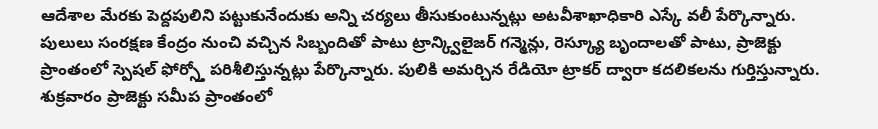ఆదేశాల మేరకు పెద్దపులిని పట్టుకునేందుకు అన్ని చర్యలు తీసుకుంటున్నట్లు అటవీశాఖాధికారి ఎస్కే వలీ పేర్కొన్నారు. పులులు సంరక్షణ కేంద్రం నుంచి వచ్చిన సిబ్బందితో పాటు ట్రాన్క్విలైజర్ గన్మెన్లు, రెస్క్యూ బృందాలతో పాటు, ప్రాజెక్టు ప్రాంతంలో స్పెషల్ ఫోర్స్తో పరిశీలిస్తున్నట్లు పేర్కొన్నారు. పులికి అమర్చిన రేడియో ట్రాకర్ ద్వారా కదలికలను గుర్తిస్తున్నారు. శుక్రవారం ప్రాజెక్టు సమీప ప్రాంతంలో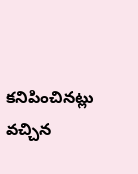కనిపించినట్లు వచ్చిన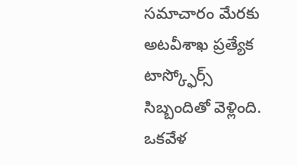సమాచారం మేరకు అటవీశాఖ ప్రత్యేక టాస్క్ఫోర్స్ సిబ్బందితో వెళ్లింది. ఒకవేళ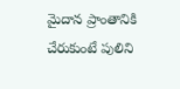మైదాన ప్రాంతానికి చేరుకుంటే పులిని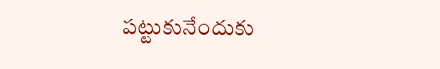పట్టుకునేందుకు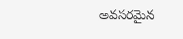అవసరమైన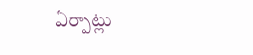ఏర్పాట్లు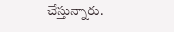చేస్తున్నారు.